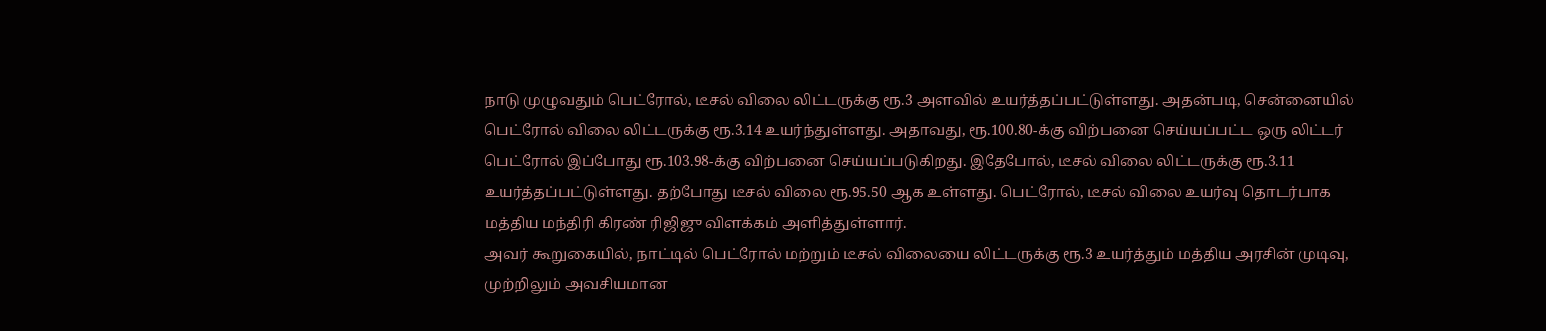நாடு முழுவதும் பெட்ரோல், டீசல் விலை லிட்டருக்கு ரூ.3 அளவில் உயர்த்தப்பட்டுள்ளது. அதன்படி, சென்னையில் பெட்ரோல் விலை லிட்டருக்கு ரூ.3.14 உயர்ந்துள்ளது. அதாவது, ரூ.100.80-க்கு விற்பனை செய்யப்பட்ட ஒரு லிட்டர் பெட்ரோல் இப்போது ரூ.103.98-க்கு விற்பனை செய்யப்படுகிறது. இதேபோல், டீசல் விலை லிட்டருக்கு ரூ.3.11 உயர்த்தப்பட்டுள்ளது. தற்போது டீசல் விலை ரூ.95.50 ஆக உள்ளது. பெட்ரோல், டீசல் விலை உயர்வு தொடர்பாக மத்திய மந்திரி கிரண் ரிஜிஜு விளக்கம் அளித்துள்ளார்.
அவர் கூறுகையில், நாட்டில் பெட்ரோல் மற்றும் டீசல் விலையை லிட்டருக்கு ரூ.3 உயர்த்தும் மத்திய அரசின் முடிவு, முற்றிலும் அவசியமான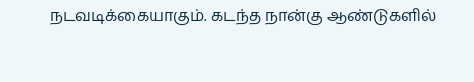நடவடிக்கையாகும். கடந்த நான்கு ஆண்டுகளில்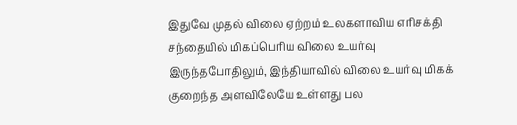இதுவே முதல் விலை ஏற்றம் உலகளாவிய எரிசக்தி சந்தையில் மிகப்பெரிய விலை உயர்வு இருந்தபோதிலும், இந்தியாவில் விலை உயர்வு மிகக் குறைந்த அளவிலேயே உள்ளது பல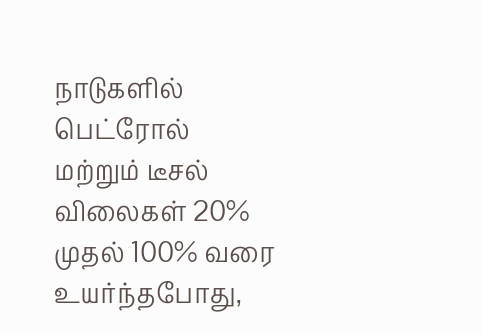நாடுகளில் பெட்ரோல் மற்றும் டீசல் விலைகள் 20% முதல் 100% வரை உயர்ந்தபோது,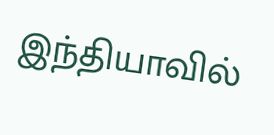இந்தியாவில்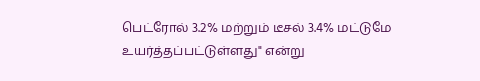பெட்ரோல் 3.2% மற்றும் டீசல் 3.4% மட்டுமே உயர்த்தப்பட்டுள்ளது" என்று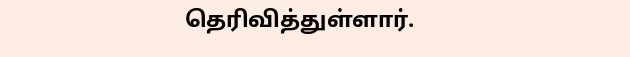தெரிவித்துள்ளார்.